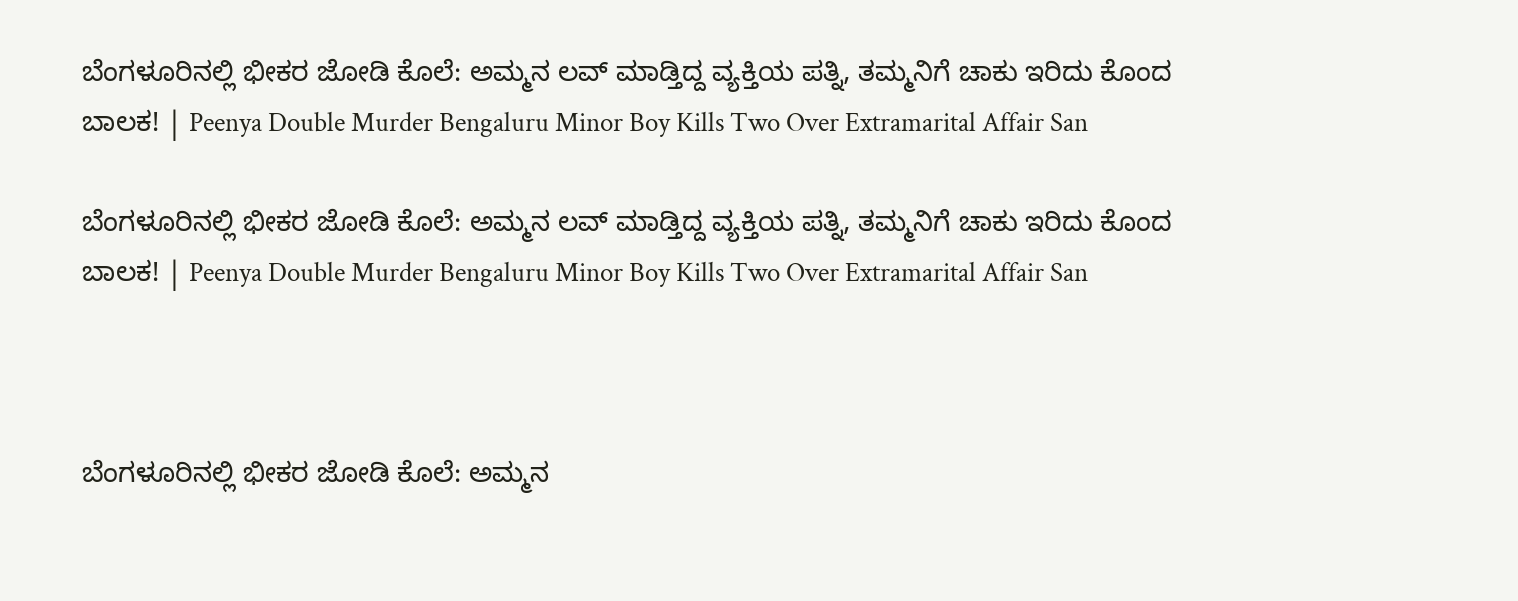ಬೆಂಗಳೂರಿನಲ್ಲಿ ಭೀಕರ ಜೋಡಿ ಕೊಲೆ: ಅಮ್ಮನ ಲವ್‌ ಮಾಡ್ತಿದ್ದ ವ್ಯಕ್ತಿಯ ಪತ್ನಿ, ತಮ್ಮನಿಗೆ ಚಾಕು ಇರಿದು ಕೊಂದ ಬಾಲಕ! | Peenya Double Murder Bengaluru Minor Boy Kills Two Over Extramarital Affair San

ಬೆಂಗಳೂರಿನಲ್ಲಿ ಭೀಕರ ಜೋಡಿ ಕೊಲೆ: ಅಮ್ಮನ ಲವ್‌ ಮಾಡ್ತಿದ್ದ ವ್ಯಕ್ತಿಯ ಪತ್ನಿ, ತಮ್ಮನಿಗೆ ಚಾಕು ಇರಿದು ಕೊಂದ ಬಾಲಕ! | Peenya Double Murder Bengaluru Minor Boy Kills Two Over Extramarital Affair San



ಬೆಂಗಳೂರಿನಲ್ಲಿ ಭೀಕರ ಜೋಡಿ ಕೊಲೆ: ಅಮ್ಮನ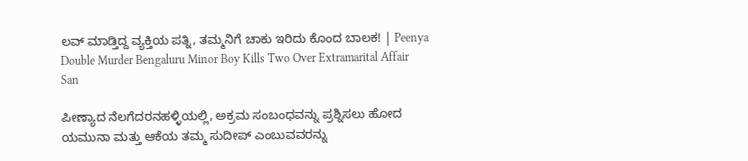ಲವ್‌ ಮಾಡ್ತಿದ್ದ ವ್ಯಕ್ತಿಯ ಪತ್ನಿ, ತಮ್ಮನಿಗೆ ಚಾಕು ಇರಿದು ಕೊಂದ ಬಾಲಕ! | Peenya Double Murder Bengaluru Minor Boy Kills Two Over Extramarital Affair San

ಪೀಣ್ಯಾದ ನೆಲಗೆದರನಹಳ್ಳಿಯಲ್ಲಿ, ಅಕ್ರಮ ಸಂಬಂಧವನ್ನು ಪ್ರಶ್ನಿಸಲು ಹೋದ ಯಮುನಾ ಮತ್ತು ಆಕೆಯ ತಮ್ಮ ಸುದೀಪ್ ಎಂಬುವವರನ್ನು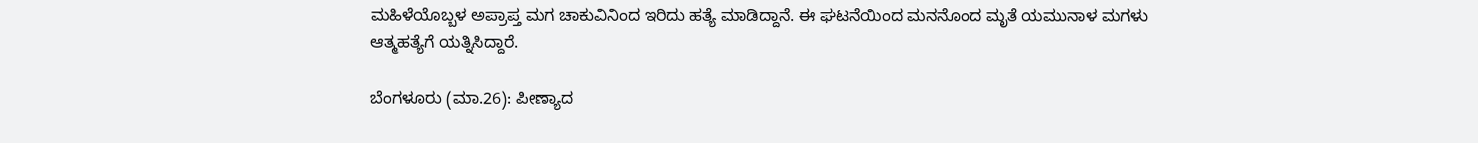ಮಹಿಳೆಯೊಬ್ಬಳ ಅಪ್ರಾಪ್ತ ಮಗ ಚಾಕುವಿನಿಂದ ಇರಿದು ಹತ್ಯೆ ಮಾಡಿದ್ದಾನೆ. ಈ ಘಟನೆಯಿಂದ ಮನನೊಂದ ಮೃತೆ ಯಮುನಾಳ ಮಗಳು ಆತ್ಮಹತ್ಯೆಗೆ ಯತ್ನಿಸಿದ್ದಾರೆ.

ಬೆಂಗಳೂರು (ಮಾ.26): ಪೀಣ್ಯಾದ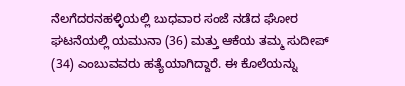ನೆಲಗೆದರನಹಳ್ಳಿಯಲ್ಲಿ ಬುಧವಾರ ಸಂಜೆ ನಡೆದ ಘೋರ ಘಟನೆಯಲ್ಲಿ ಯಮುನಾ (36) ಮತ್ತು ಆಕೆಯ ತಮ್ಮ ಸುದೀಪ್ (34) ಎಂಬುವವರು ಹತ್ಯೆಯಾಗಿದ್ದಾರೆ. ಈ ಕೊಲೆಯನ್ನು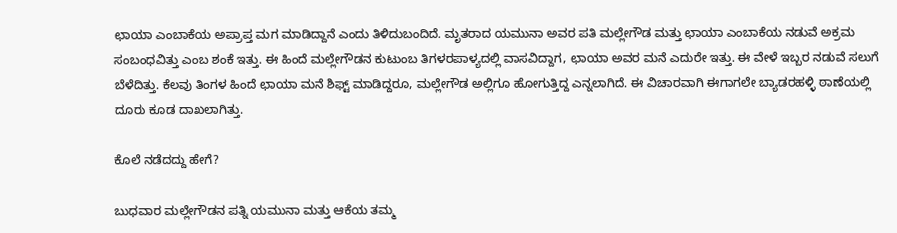ಛಾಯಾ ಎಂಬಾಕೆಯ ಅಪ್ರಾಪ್ತ ಮಗ ಮಾಡಿದ್ದಾನೆ ಎಂದು ತಿಳಿದುಬಂದಿದೆ. ಮೃತರಾದ ಯಮುನಾ ಅವರ ಪತಿ ಮಲ್ಲೇಗೌಡ ಮತ್ತು ಛಾಯಾ ಎಂಬಾಕೆಯ ನಡುವೆ ಅಕ್ರಮ ಸಂಬಂಧವಿತ್ತು ಎಂಬ ಶಂಕೆ ಇತ್ತು. ಈ ಹಿಂದೆ ಮಲ್ಲೇಗೌಡನ ಕುಟುಂಬ ತಿಗಳರಪಾಳ್ಯದಲ್ಲಿ ವಾಸವಿದ್ದಾಗ, ಛಾಯಾ ಅವರ ಮನೆ ಎದುರೇ ಇತ್ತು. ಈ ವೇಳೆ ಇಬ್ಬರ ನಡುವೆ ಸಲುಗೆ ಬೆಳೆದಿತ್ತು. ಕೆಲವು ತಿಂಗಳ ಹಿಂದೆ ಛಾಯಾ ಮನೆ ಶಿಫ್ಟ್ ಮಾಡಿದ್ದರೂ, ಮಲ್ಲೇಗೌಡ ಅಲ್ಲಿಗೂ ಹೋಗುತ್ತಿದ್ದ ಎನ್ನಲಾಗಿದೆ. ಈ ವಿಚಾರವಾಗಿ ಈಗಾಗಲೇ ಬ್ಯಾಡರಹಳ್ಳಿ ಠಾಣೆಯಲ್ಲಿ ದೂರು ಕೂಡ ದಾಖಲಾಗಿತ್ತು.

ಕೊಲೆ ನಡೆದದ್ದು ಹೇಗೆ?

ಬುಧವಾರ ಮಲ್ಲೇಗೌಡನ ಪತ್ನಿ ಯಮುನಾ ಮತ್ತು ಆಕೆಯ ತಮ್ಮ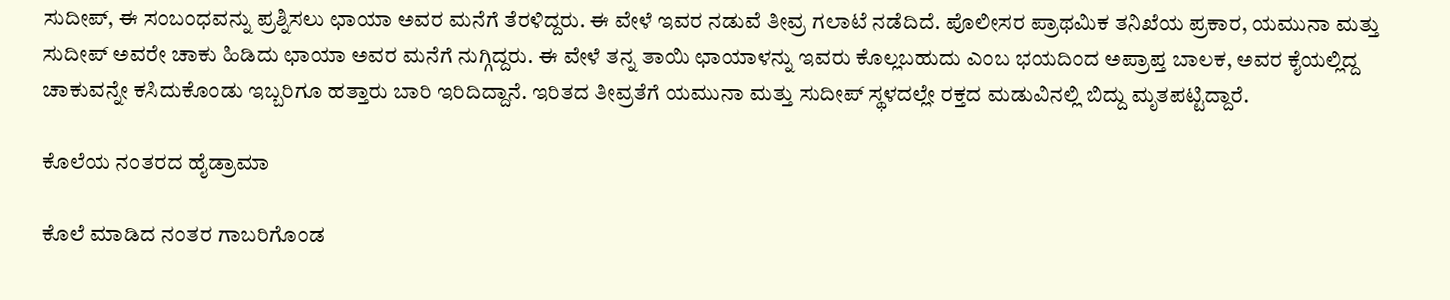ಸುದೀಪ್, ಈ ಸಂಬಂಧವನ್ನು ಪ್ರಶ್ನಿಸಲು ಛಾಯಾ ಅವರ ಮನೆಗೆ ತೆರಳಿದ್ದರು. ಈ ವೇಳೆ ಇವರ ನಡುವೆ ತೀವ್ರ ಗಲಾಟೆ ನಡೆದಿದೆ. ಪೊಲೀಸರ ಪ್ರಾಥಮಿಕ ತನಿಖೆಯ ಪ್ರಕಾರ, ಯಮುನಾ ಮತ್ತು ಸುದೀಪ್ ಅವರೇ ಚಾಕು ಹಿಡಿದು ಛಾಯಾ ಅವರ ಮನೆಗೆ ನುಗ್ಗಿದ್ದರು. ಈ ವೇಳೆ ತನ್ನ ತಾಯಿ ಛಾಯಾಳನ್ನು ಇವರು ಕೊಲ್ಲಬಹುದು ಎಂಬ ಭಯದಿಂದ ಅಪ್ರಾಪ್ತ ಬಾಲಕ, ಅವರ ಕೈಯಲ್ಲಿದ್ದ ಚಾಕುವನ್ನೇ ಕಸಿದುಕೊಂಡು ಇಬ್ಬರಿಗೂ ಹತ್ತಾರು ಬಾರಿ ಇರಿದಿದ್ದಾನೆ. ಇರಿತದ ತೀವ್ರತೆಗೆ ಯಮುನಾ ಮತ್ತು ಸುದೀಪ್ ಸ್ಥಳದಲ್ಲೇ ರಕ್ತದ ಮಡುವಿನಲ್ಲಿ ಬಿದ್ದು ಮೃತಪಟ್ಟಿದ್ದಾರೆ.

ಕೊಲೆಯ ನಂತರದ ಹೈಡ್ರಾಮಾ

ಕೊಲೆ ಮಾಡಿದ ನಂತರ ಗಾಬರಿಗೊಂಡ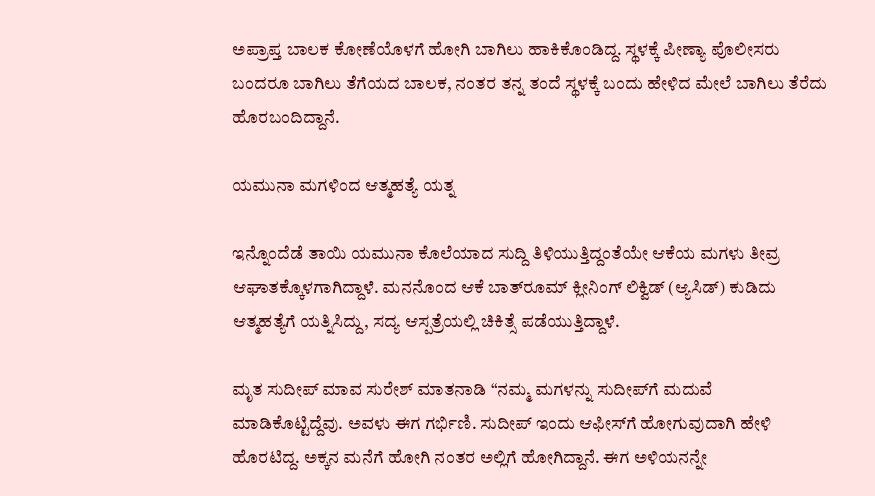ಅಪ್ರಾಪ್ತ ಬಾಲಕ ಕೋಣೆಯೊಳಗೆ ಹೋಗಿ ಬಾಗಿಲು ಹಾಕಿಕೊಂಡಿದ್ದ. ಸ್ಥಳಕ್ಕೆ ಪೀಣ್ಯಾ ಪೊಲೀಸರು ಬಂದರೂ ಬಾಗಿಲು ತೆಗೆಯದ ಬಾಲಕ, ನಂತರ ತನ್ನ ತಂದೆ ಸ್ಥಳಕ್ಕೆ ಬಂದು ಹೇಳಿದ ಮೇಲೆ ಬಾಗಿಲು ತೆರೆದು ಹೊರಬಂದಿದ್ದಾನೆ.

ಯಮುನಾ ಮಗಳಿಂದ ಆತ್ಮಹತ್ಯೆ ಯತ್ನ

ಇನ್ನೊಂದೆಡೆ ತಾಯಿ ಯಮುನಾ ಕೊಲೆಯಾದ ಸುದ್ದಿ ತಿಳಿಯುತ್ತಿದ್ದಂತೆಯೇ ಆಕೆಯ ಮಗಳು ತೀವ್ರ ಆಘಾತಕ್ಕೊಳಗಾಗಿದ್ದಾಳೆ. ಮನನೊಂದ ಆಕೆ ಬಾತ್‌ರೂಮ್ ಕ್ಲೀನಿಂಗ್ ಲಿಕ್ವಿಡ್ (ಆ್ಯಸಿಡ್) ಕುಡಿದು ಆತ್ಮಹತ್ಯೆಗೆ ಯತ್ನಿಸಿದ್ದು, ಸದ್ಯ ಆಸ್ಪತ್ರೆಯಲ್ಲಿ ಚಿಕಿತ್ಸೆ ಪಡೆಯುತ್ತಿದ್ದಾಳೆ.

ಮೃತ ಸುದೀಪ್ ಮಾವ ಸುರೇಶ್ ಮಾತನಾಡಿ “ನಮ್ಮ ಮಗಳನ್ನು ಸುದೀಪ್‌ಗೆ ಮದುವೆ ಮಾಡಿಕೊಟ್ಟಿದ್ದೆವು. ಅವಳು ಈಗ ಗರ್ಭಿಣಿ. ಸುದೀಪ್ ಇಂದು ಆಫೀಸ್‌ಗೆ ಹೋಗುವುದಾಗಿ ಹೇಳಿ ಹೊರಟಿದ್ದ. ಅಕ್ಕನ ಮನೆಗೆ ಹೋಗಿ ನಂತರ ಅಲ್ಲಿಗೆ ಹೋಗಿದ್ದಾನೆ. ಈಗ ಅಳಿಯನನ್ನೇ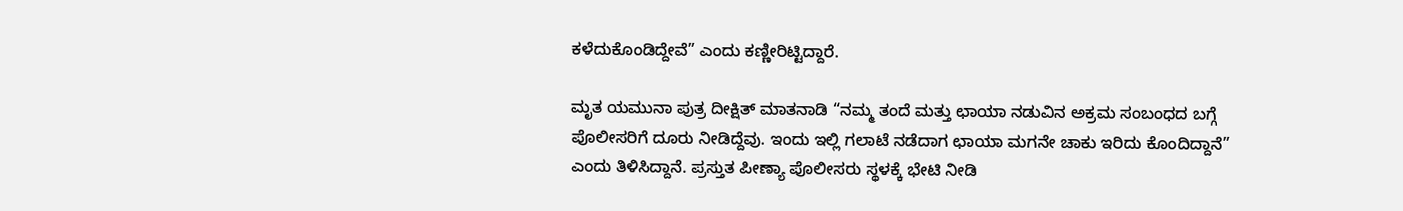ಕಳೆದುಕೊಂಡಿದ್ದೇವೆ” ಎಂದು ಕಣ್ಣೀರಿಟ್ಟಿದ್ದಾರೆ.

ಮೃತ ಯಮುನಾ ಪುತ್ರ ದೀಕ್ಷಿತ್ ಮಾತನಾಡಿ “ನಮ್ಮ ತಂದೆ ಮತ್ತು ಛಾಯಾ ನಡುವಿನ ಅಕ್ರಮ ಸಂಬಂಧದ ಬಗ್ಗೆ ಪೊಲೀಸರಿಗೆ ದೂರು ನೀಡಿದ್ದೆವು. ಇಂದು ಇಲ್ಲಿ ಗಲಾಟೆ ನಡೆದಾಗ ಛಾಯಾ ಮಗನೇ ಚಾಕು ಇರಿದು ಕೊಂದಿದ್ದಾನೆ” ಎಂದು ತಿಳಿಸಿದ್ದಾನೆ. ಪ್ರಸ್ತುತ ಪೀಣ್ಯಾ ಪೊಲೀಸರು ಸ್ಥಳಕ್ಕೆ ಭೇಟಿ ನೀಡಿ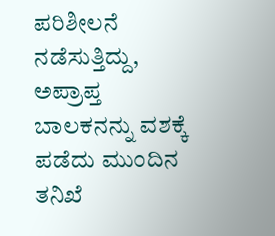ಪರಿಶೀಲನೆ ನಡೆಸುತ್ತಿದ್ದು, ಅಪ್ರಾಪ್ತ ಬಾಲಕನನ್ನು ವಶಕ್ಕೆ ಪಡೆದು ಮುಂದಿನ ತನಿಖೆ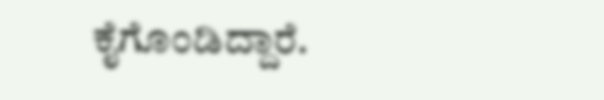ಕೈಗೊಂಡಿದ್ದಾರೆ.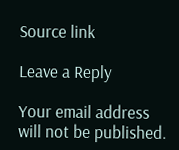Source link

Leave a Reply

Your email address will not be published.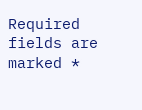Required fields are marked *